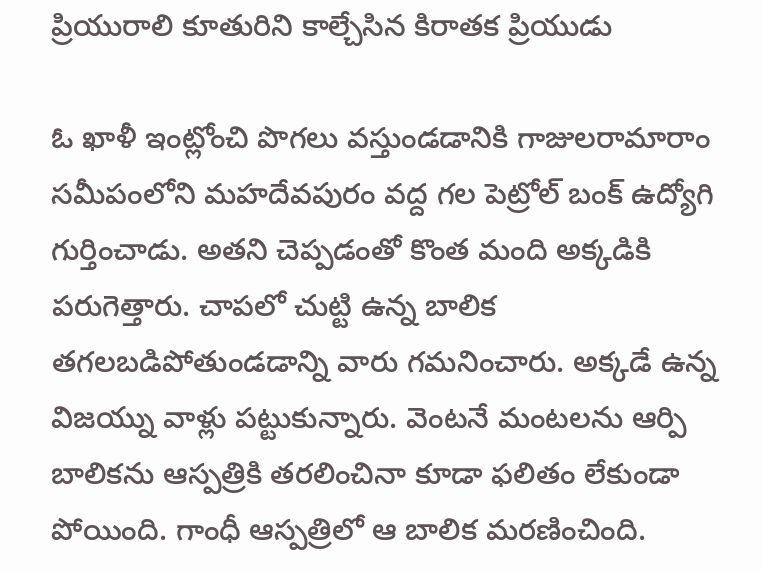ప్రియురాలి కూతురిని కాల్చేసిన కిరాతక ప్రియుడు

ఓ ఖాళీ ఇంట్లోంచి పొగలు వస్తుండడానికి గాజులరామారాం సమీపంలోని మహదేవపురం వద్ద గల పెట్రోల్ బంక్ ఉద్యోగి గుర్తించాడు. అతని చెప్పడంతో కొంత మంది అక్కడికి పరుగెత్తారు. చాపలో చుట్టి ఉన్న బాలిక తగలబడిపోతుండడాన్ని వారు గమనించారు. అక్కడే ఉన్న విజయ్ను వాళ్లు పట్టుకున్నారు. వెంటనే మంటలను ఆర్పి బాలికను ఆస్పత్రికి తరలించినా కూడా ఫలితం లేకుండా పోయింది. గాంధీ ఆస్పత్రిలో ఆ బాలిక మరణించింది.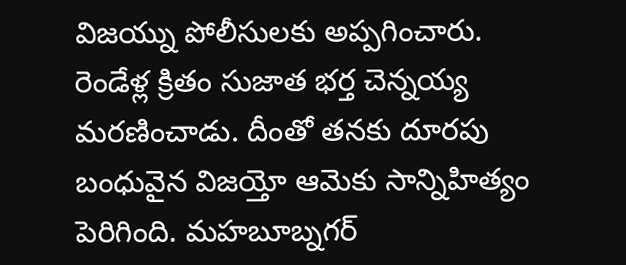విజయ్ను పోలీసులకు అప్పగించారు.
రెండేళ్ల క్రితం సుజాత భర్త చెన్నయ్య మరణించాడు. దీంతో తనకు దూరపు బంధువైన విజయ్తో ఆమెకు సాన్నిహిత్యం పెరిగింది. మహబూబ్నగర్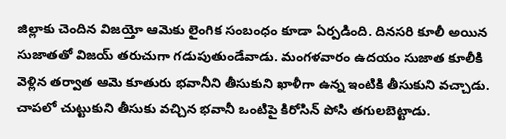జిల్లాకు చెందిన విజయ్తో ఆమెకు లైంగిక సంబంధం కూడా ఏర్పడింది. దినసరి కూలీ అయిన సుజాతతో విజయ్ తరుచుగా గడుపుతుండేవాడు. మంగళవారం ఉదయం సుజాత కూలీకి వెళ్లిన తర్వాత ఆమె కూతురు భవానీని తీసుకుని ఖాళీగా ఉన్న ఇంటికి తీసుకుని వచ్చాడు. చాపలో చుట్టుకుని తీసుకు వచ్చిన భవానీ ఒంటిపై కిరోసిన్ పోసి తగులబెట్టాడు.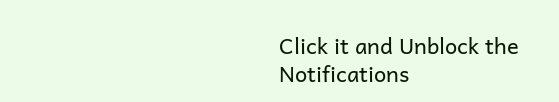Click it and Unblock the Notifications